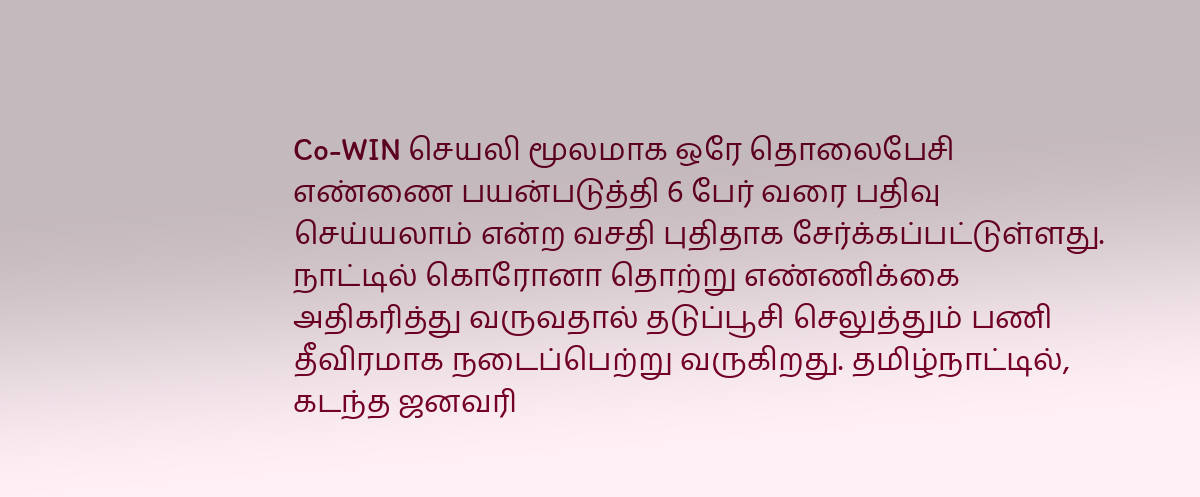Co-WIN செயலி மூலமாக ஒரே தொலைபேசி எண்ணை பயன்படுத்தி 6 பேர் வரை பதிவு செய்யலாம் என்ற வசதி புதிதாக சேர்க்கப்பட்டுள்ளது.
நாட்டில் கொரோனா தொற்று எண்ணிக்கை அதிகரித்து வருவதால் தடுப்பூசி செலுத்தும் பணி தீவிரமாக நடைப்பெற்று வருகிறது. தமிழ்நாட்டில், கடந்த ஜனவரி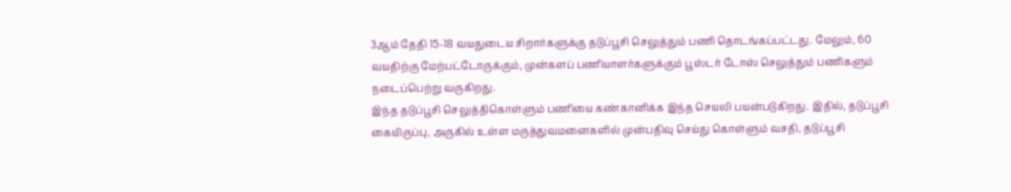3ஆம் தேதி 15-18 வயதுடைய சிறார்களுக்கு தடுப்பூசி செலுத்தும் பணி தொடங்கப்பட்டது. மேலும், 60 வயதிற்கு மேற்பட்டோருக்கும், முன்களப் பணியாளர்களுக்கும் பூஸ்டர் டோஸ் செலுத்தும் பணிகளும் நடைப்பெற்று வருகிறது.
இந்த தடுப்பூசி செலுத்திகொள்ளும் பணியை கண்கானிக்க இந்த செயலி பயன்படுகிறது. இதில், தடுப்பூசி கையிருப்பு, அருகில் உள்ள மருத்துவமனைகளில் முன்பதிவு செய்து கொள்ளும் வசதி, தடுப்பூசி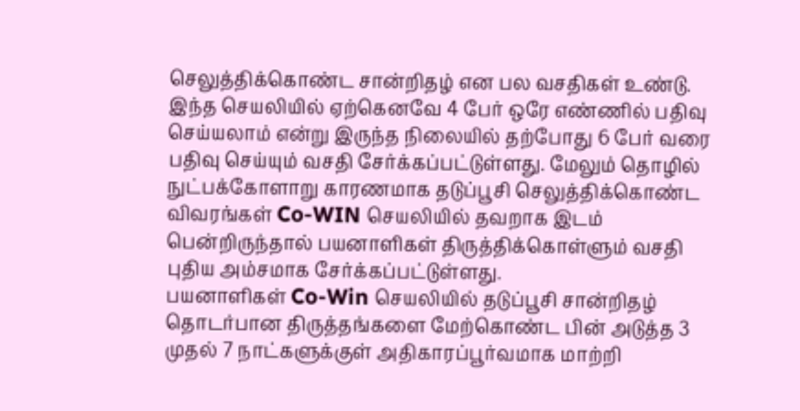செலுத்திக்கொண்ட சான்றிதழ் என பல வசதிகள் உண்டு.
இந்த செயலியில் ஏற்கெனவே 4 பேர் ஒரே எண்ணில் பதிவு செய்யலாம் என்று இருந்த நிலையில் தற்போது 6 பேர் வரை பதிவு செய்யும் வசதி சேர்க்கப்பட்டுள்ளது. மேலும் தொழில் நுட்பக்கோளாறு காரணமாக தடுப்பூசி செலுத்திக்கொண்ட விவரங்கள் Co-WIN செயலியில் தவறாக இடம் பென்றிருந்தால் பயனாளிகள் திருத்திக்கொள்ளும் வசதி புதிய அம்சமாக சேர்க்கப்பட்டுள்ளது.
பயனாளிகள் Co-Win செயலியில் தடுப்பூசி சான்றிதழ் தொடர்பான திருத்தங்களை மேற்கொண்ட பின் அடுத்த 3 முதல் 7 நாட்களுக்குள் அதிகாரப்பூர்வமாக மாற்றி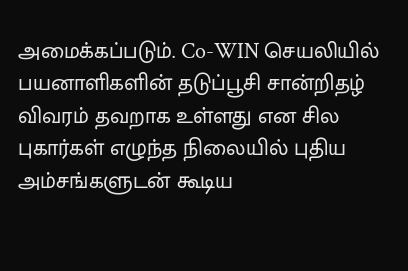அமைக்கப்படும். Co-WIN செயலியில் பயனாளிகளின் தடுப்பூசி சான்றிதழ் விவரம் தவறாக உள்ளது என சில புகார்கள் எழுந்த நிலையில் புதிய அம்சங்களுடன் கூடிய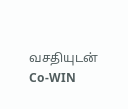வசதியுடன் Co-WIN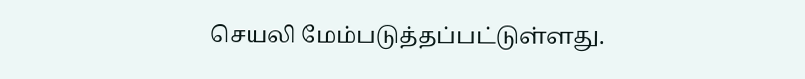செயலி மேம்படுத்தப்பட்டுள்ளது.